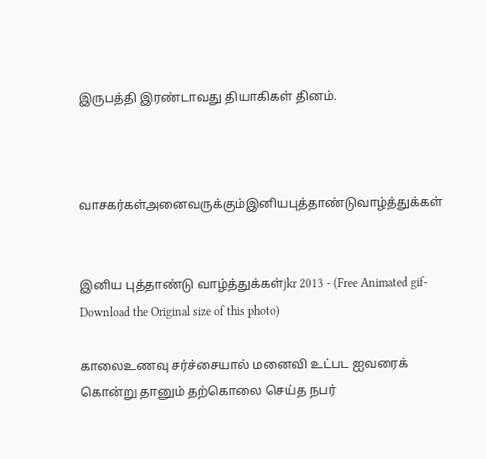இருபத்தி இரண்டாவது தியாகிகள் தினம்.



வாசகர்கள்அனைவருக்கும்இனியபுத்தாண்டுவாழ்த்துக்கள்


இனிய புத்தாண்டு வாழ்த்துக்கள்jkr 2013 - (Free Animated gif-Download the Original size of this photo)

காலைஉணவு சர்ச்சையால் மனைவி உட்பட ஐவரைக் கொன்று தானும் தற்கொலை செய்த நபர்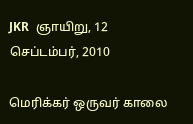JKR  ஞாயிறு, 12 செப்டம்பர், 2010

மெரிக்கர் ஒருவர் காலை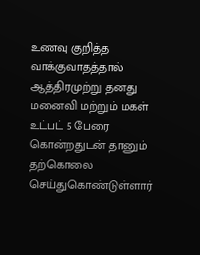உணவு குறித்த வாக்குவாதத்தால் ஆத்திரமுற்று தனது மனைவி மற்றும் மகள் உட்பட் 5 பேரை கொன்றதுடன் தானும் தற்கொலை செய்துகொண்டுள்ளார்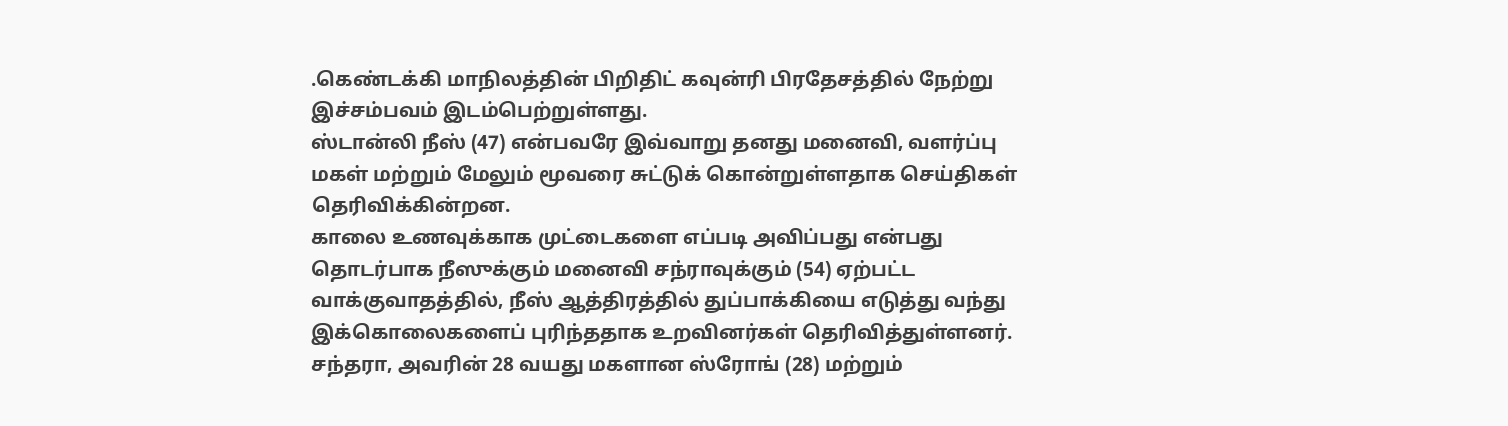.கெண்டக்கி மாநிலத்தின் பிறிதிட் கவுன்ரி பிரதேசத்தில் நேற்று இச்சம்பவம் இடம்பெற்றுள்ளது.
ஸ்டான்லி நீஸ் (47) என்பவரே இவ்வாறு தனது மனைவி, வளர்ப்பு மகள் மற்றும் மேலும் மூவரை சுட்டுக் கொன்றுள்ளதாக செய்திகள் தெரிவிக்கின்றன.
காலை உணவுக்காக முட்டைகளை எப்படி அவிப்பது என்பது தொடர்பாக நீஸுக்கும் மனைவி சந்ராவுக்கும் (54) ஏற்பட்ட வாக்குவாதத்தில், நீஸ் ஆத்திரத்தில் துப்பாக்கியை எடுத்து வந்து இக்கொலைகளைப் புரிந்ததாக உறவினர்கள் தெரிவித்துள்ளனர்.
சந்தரா, அவரின் 28 வயது மகளான ஸ்ரோங் (28) மற்றும்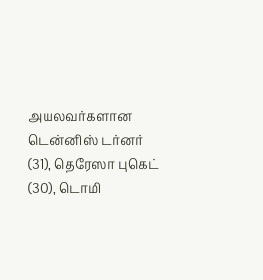அயலவர்களான டென்னிஸ் டர்னர் (31), தெரேஸா புகெட் (30), டொமி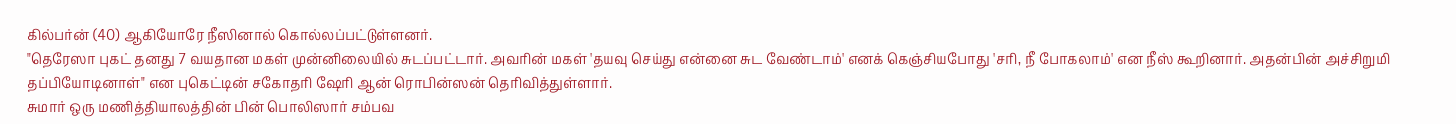கில்பர்ன் (40) ஆகியோரே நீஸினால் கொல்லப்பட்டுள்ளனர்.
"தெரேஸா புகட் தனது 7 வயதான மகள் முன்னிலையில் சுடப்பட்டார். அவரின் மகள் 'தயவு செய்து என்னை சுட வேண்டாம்' எனக் கெஞ்சியபோது 'சரி, நீ போகலாம்' என நீஸ் கூறினார். அதன்பின் அச்சிறுமி தப்பியோடினாள்" என புகெட்டின் சகோதரி ஷேரி ஆன் ரொபின்ஸன் தெரிவித்துள்ளார்.
சுமார் ஒரு மணித்தியாலத்தின் பின் பொலிஸார் சம்பவ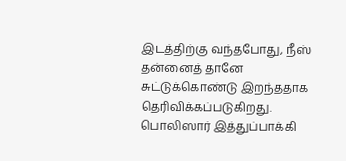இடத்திற்கு வந்தபோது, நீஸ் தன்னைத் தானே சுட்டுக்கொண்டு இறந்ததாக தெரிவிக்கப்படுகிறது. பொலிஸார் இத்துப்பாக்கி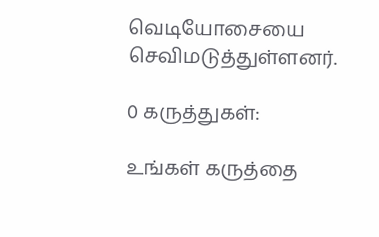வெடியோசையை செவிமடுத்துள்ளனர்.

0 கருத்துகள்:

உங்கள் கருத்தை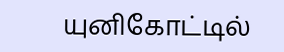யுனிகோட்டில்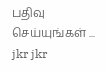பதிவு செய்யுங்கள் ...
jkr jkr